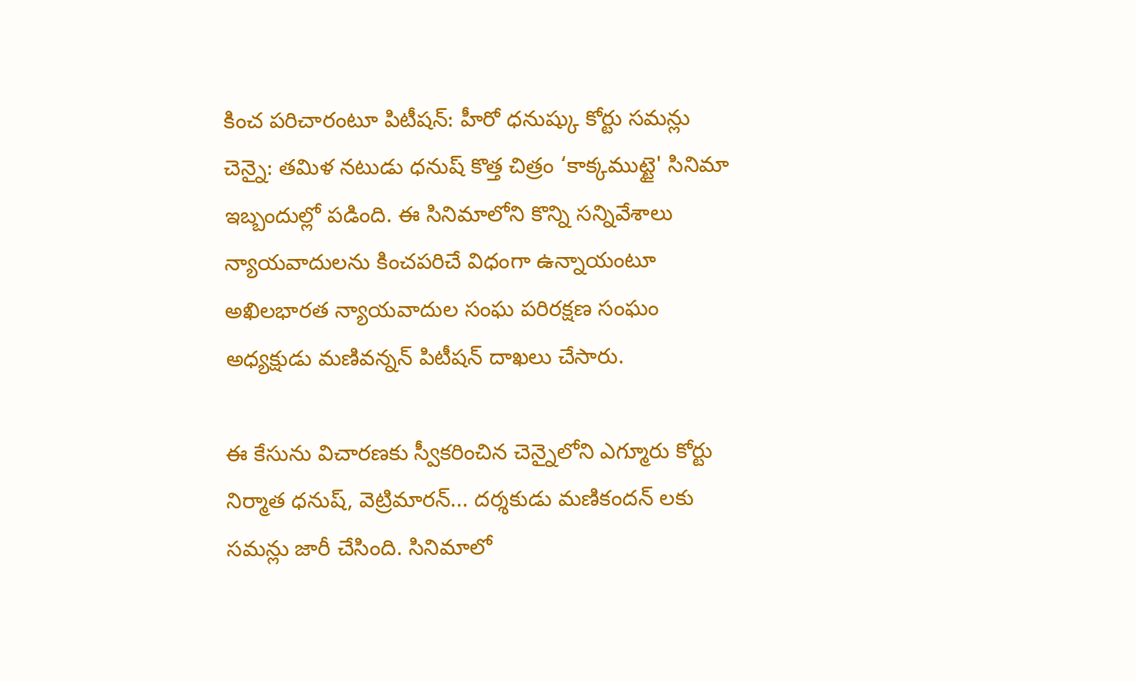కించ పరిచారంటూ పిటీషన్: హీరో ధనుష్కు కోర్టు సమన్లు
చెన్నై: తమిళ నటుడు ధనుష్ కొత్త చిత్రం ‘కాక్కముట్టై' సినిమా ఇబ్బందుల్లో పడింది. ఈ సినిమాలోని కొన్ని సన్నివేశాలు న్యాయవాదులను కించపరిచే విధంగా ఉన్నాయంటూ అఖిలభారత న్యాయవాదుల సంఘ పరిరక్షణ సంఘం అధ్యక్షుడు మణివన్నన్ పిటీషన్ దాఖలు చేసారు.

ఈ కేసును విచారణకు స్వీకరించిన చెన్నైలోని ఎగ్మూరు కోర్టు నిర్మాత ధనుష్, వెట్రిమారన్... దర్శకుడు మణికందన్ లకు సమన్లు జారీ చేసింది. సినిమాలో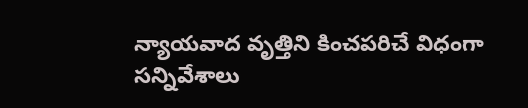న్యాయవాద వృత్తిని కించపరిచే విధంగా సన్నివేశాలు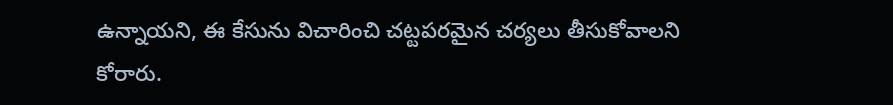ఉన్నాయని, ఈ కేసును విచారించి చట్టపరమైన చర్యలు తీసుకోవాలని కోరారు.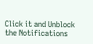Click it and Unblock the Notifications